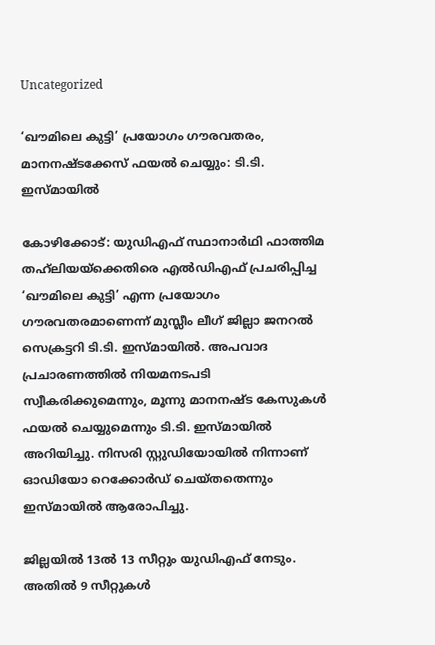Uncategorized

‘ഖൗമിലെ കുട്ടി’ പ്രയോഗം ഗൗരവതരം, മാനനഷ്ടക്കേസ് ഫയൽ ചെയ്യും: ടി.ടി. ഇസ്‌മായിൽ

കോഴിക്കോട്: യുഡിഎഫ് സ്ഥാനാർഥി ഫാത്തിമ തഹ്‌ലിയയ്‌ക്കെതിരെ എൽഡിഎഫ് പ്രചരിപ്പിച്ച ‘ഖൗമിലെ കുട്ടി’ എന്ന പ്രയോഗം ഗൗരവതരമാണെന്ന് മുസ്ലീം ലീഗ് ജില്ലാ ജനറൽ സെക്രട്ടറി ടി.ടി. ഇസ്‌മായിൽ. അപവാദ പ്രചാരണത്തിൽ നിയമനടപടി സ്വീകരിക്കുമെന്നും, മൂന്നു മാനനഷ്ട കേസുകൾ ഫയൽ ചെയ്യുമെന്നും ടി.ടി. ഇസ്‌മായിൽ അറിയിച്ചു. നിസരി സ്റ്റുഡിയോയിൽ നിന്നാണ് ഓഡിയോ റെക്കോർഡ് ചെയ്തതെന്നും ഇസ്‌മായിൽ ആരോപിച്ചു.

ജില്ലയിൽ 13ൽ 13 സീറ്റും യുഡിഎഫ് നേടും. അതിൽ 9 സീറ്റുകൾ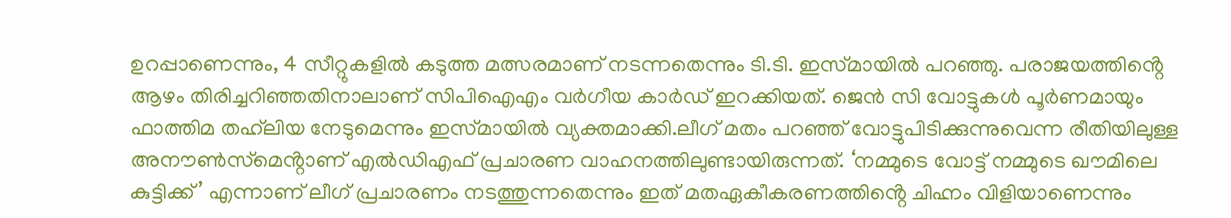ഉറപ്പാണെന്നും, 4 സീറ്റുകളിൽ കടുത്ത മത്സരമാണ് നടന്നതെന്നും ടി.ടി. ഇസ്‌മായിൽ പറഞ്ഞു. പരാജയത്തിൻ്റെ ആഴം തിരിച്ചറിഞ്ഞതിനാലാണ് സിപിഐഎം വർഗീയ കാർഡ് ഇറക്കിയത്. ജെൻ സി വോട്ടുകൾ പൂർണമായും ഫാത്തിമ തഹ്‌ലിയ നേടുമെന്നും ഇസ്‌മായിൽ വ്യക്തമാക്കി.ലീഗ് മതം പറഞ്ഞ് വോട്ടുപിടിക്കുന്നുവെന്ന രീതിയിലുള്ള അനൗൺസ്‌മെൻ്റാണ് എൽഡിഎഫ് പ്രചാരണ വാഹനത്തിലുണ്ടായിരുന്നത്. ‘നമ്മുടെ വോട്ട് നമ്മുടെ ഖൗമിലെ കുട്ടിക്ക്’ എന്നാണ് ലീഗ് പ്രചാരണം നടത്തുന്നതെന്നും ഇത് മതഏകീകരണത്തിൻ്റെ ചിഹ്നം വിളിയാണെന്നും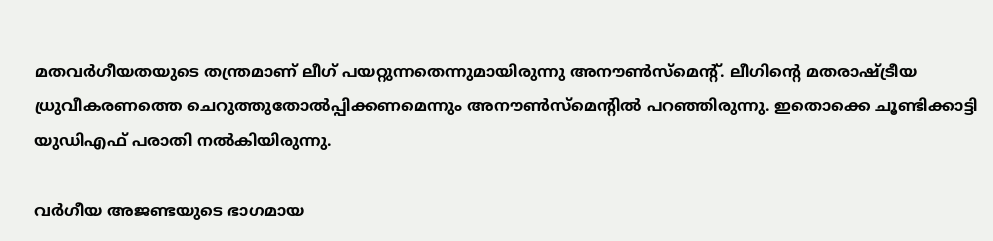മതവർഗീയതയുടെ തന്ത്രമാണ് ലീഗ് പയറ്റുന്നതെന്നുമായിരുന്നു അനൗൺസ്‌മെൻ്റ്. ലീഗിൻ്റെ മതരാഷ്ട്രീയ ധ്രുവീകരണത്തെ ചെറുത്തുതോൽപ്പിക്കണമെന്നും അനൗൺസ്‌മെൻ്റിൽ പറഞ്ഞിരുന്നു. ഇതൊക്കെ ചൂണ്ടിക്കാട്ടി യുഡിഎഫ് പരാതി നൽകിയിരുന്നു.

വർഗീയ അജണ്ടയുടെ ഭാഗമായ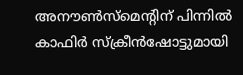അനൗൺസ്‌മെൻ്റിന് പിന്നിൽ കാഫിർ സ്ക്രീൻഷോട്ടുമായി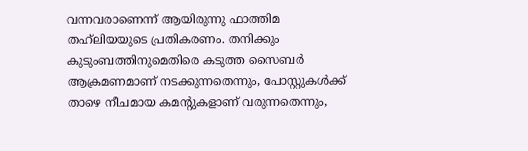വന്നവരാണെന്ന് ആയിരുന്നു ഫാത്തിമ തഹ്‌ലിയയുടെ പ്രതികരണം. തനിക്കും കുടുംബത്തിനുമെതിരെ കടുത്ത സൈബർ ആക്രമണമാണ് നടക്കുന്നതെന്നും, പോസ്റ്റുകൾക്ക് താഴെ നീചമായ കമൻ്റുകളാണ് വരുന്നതെന്നും,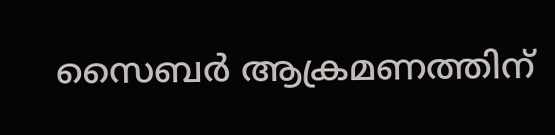സൈബർ ആക്രമണത്തിന്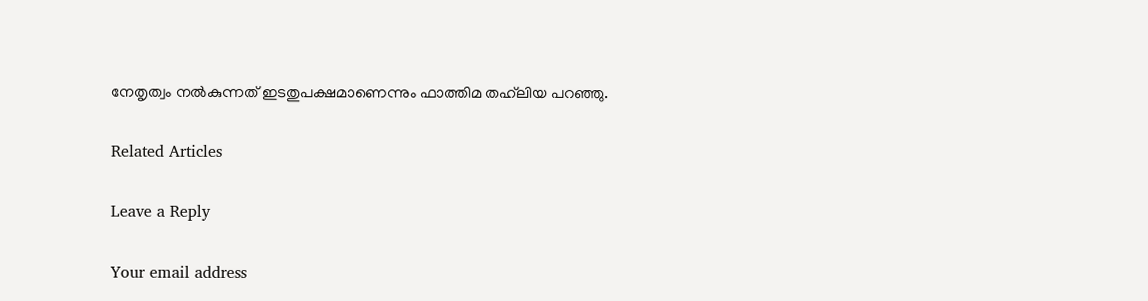നേതൃത്വം നൽകുന്നത് ഇടതുപക്ഷമാണെന്നും ഫാത്തിമ തഹ്‌ലിയ പറഞ്ഞു.

Related Articles

Leave a Reply

Your email address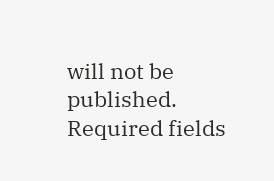will not be published. Required fields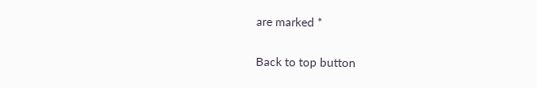are marked *

Back to top button